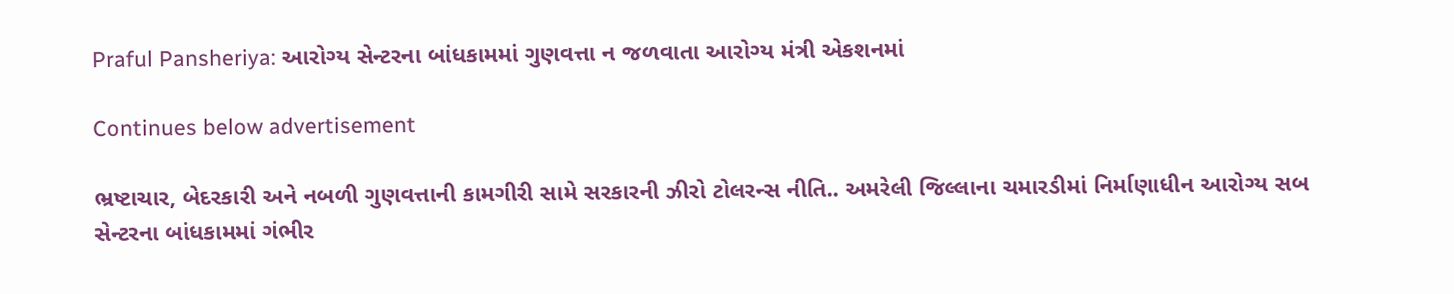Praful Pansheriya: આરોગ્ય સેન્ટરના બાંધકામમાં ગુણવત્તા ન જળવાતા આરોગ્ય મંત્રી એકશનમાં

Continues below advertisement

ભ્રષ્ટાચાર, બેદરકારી અને નબળી ગુણવત્તાની કામગીરી સામે સરકારની ઝીરો ટોલરન્સ નીતિ.. અમરેલી જિલ્લાના ચમારડીમાં નિર્માણાધીન આરોગ્ય સબ સેન્ટરના બાંધકામમાં ગંભીર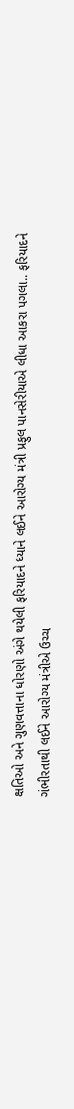ક્ષતિઓ અને ગુણવત્તાના ધોરણો અંગે થયેલી ફરિયાદને ધ્યાને લઈને આરોગ્ય મંત્રી પ્રફુલ પાનસેરીયાએ લીધા આકરા પગલા.. ફરિયાદને ગંભીરતાથી લઈને આરોગ્ય મંત્રીએ ઉચ્ચ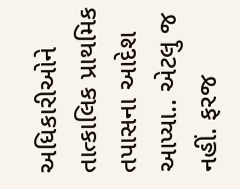અધિકારીઓને તાત્કાલિક પ્રાથમિક તપાસના આદેશ આપ્યા.. એટલુ જ નહીં. ફરજ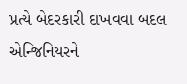પ્રત્યે બેદરકારી દાખવવા બદલ એન્જિનિયરને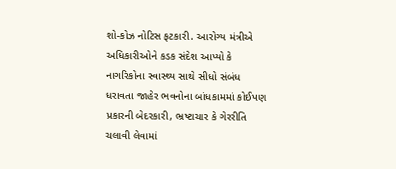શો-કોઝ નોટિસ ફટકારી. આરોગ્ય મંત્રીએ અધિકારીઓને કડક સંદેશ આપ્યો કે નાગરિકોના સ્વાસ્થ્ય સાથે સીધો સંબંધ ધરાવતા જાહેર ભવનોના બાંધકામમાં કોઈપણ પ્રકારની બેદરકારી, ભ્રષ્ટાચાર કે ગેરરીતિ ચલાવી લેવામાં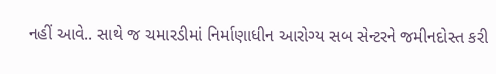નહીં આવે.. સાથે જ ચમારડીમાં નિર્માણાધીન આરોગ્ય સબ સેન્ટરને જમીનદોસ્ત કરી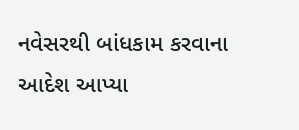નવેસરથી બાંધકામ કરવાના આદેશ આપ્યા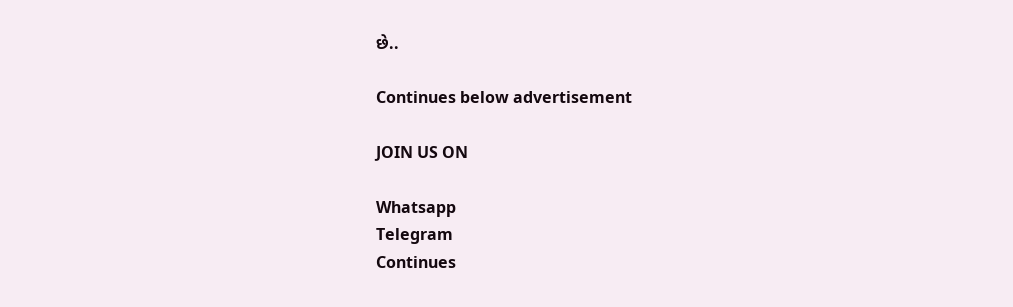છે..

Continues below advertisement

JOIN US ON

Whatsapp
Telegram
Continues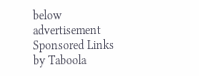below advertisement
Sponsored Links by Taboola